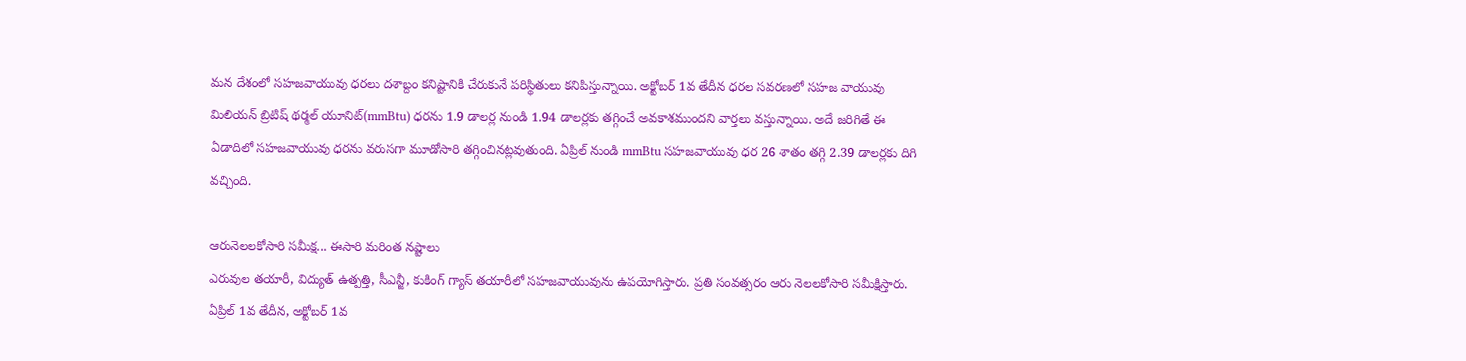మన దేశంలో సహజవాయువు ధరలు దశాబ్దం కనిష్టానికి చేరుకునే పరిస్థితులు కనిపిస్తున్నాయి. అక్టోబర్ 1వ తేదీన ధరల సవరణలో సహజ వాయువు మిలియన్ బ్రిటిష్ థర్మల్ యూనిట్(mmBtu) ధరను 1.9 డాలర్ల నుండి 1.94 డాలర్లకు తగ్గించే అవకాశముందని వార్తలు వస్తున్నాయి. అదే జరిగితే ఈ ఏడాదిలో సహజవాయువు ధరను వరుసగా మూడోసారి తగ్గించినట్లవుతుంది. ఏప్రిల్ నుండి mmBtu సహజవాయువు ధర 26 శాతం తగ్గి 2.39 డాలర్లకు దిగి వచ్చింది.

ఆరునెలలకోసారి సమీక్ష... ఈసారి మరింత నష్టాలు
ఎరువుల తయారీ, విద్యుత్ ఉత్పత్తి, సీఎన్జీ, కుకింగ్ గ్యాస్ తయారీలో సహజవాయువును ఉపయోగిస్తారు. ప్రతి సంవత్సరం ఆరు నెలలకోసారి సమీక్షిస్తారు. ఏప్రిల్ 1వ తేదీన, అక్టోబర్ 1వ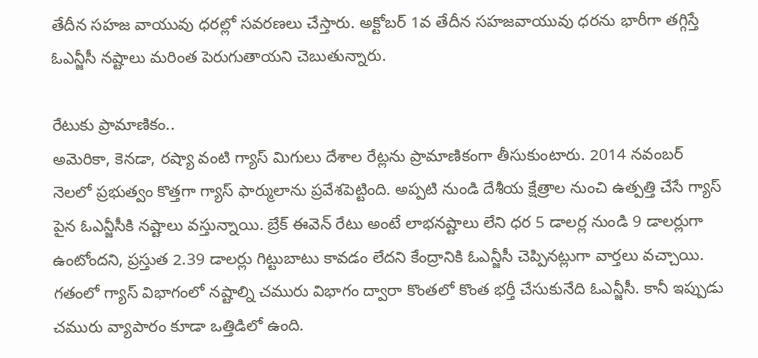తేదీన సహజ వాయువు ధరల్లో సవరణలు చేస్తారు. అక్టోబర్ 1వ తేదీన సహజవాయువు ధరను భారీగా తగ్గిస్తే ఓఎన్జీసీ నష్టాలు మరింత పెరుగుతాయని చెబుతున్నారు.

రేటుకు ప్రామాణికం..
అమెరికా, కెనడా, రష్యా వంటి గ్యాస్ మిగులు దేశాల రేట్లను ప్రామాణికంగా తీసుకుంటారు. 2014 నవంబర్ నెలలో ప్రభుత్వం కొత్తగా గ్యాస్ ఫార్ములాను ప్రవేశపెట్టింది. అప్పటి నుండి దేశీయ క్షేత్రాల నుంచి ఉత్పత్తి చేసే గ్యాస్ పైన ఓఎన్జీసీకి నష్టాలు వస్తున్నాయి. బ్రేక్ ఈవెన్ రేటు అంటే లాభనష్టాలు లేని ధర 5 డాలర్ల నుండి 9 డాలర్లుగా ఉంటోందని, ప్రస్తుత 2.39 డాలర్లు గిట్టుబాటు కావడం లేదని కేంద్రానికి ఓఎన్జీసీ చెప్పినట్లుగా వార్తలు వచ్చాయి. గతంలో గ్యాస్ విభాగంలో నష్టాల్ని చమురు విభాగం ద్వారా కొంతలో కొంత భర్తీ చేసుకునేది ఓఎన్జీసీ. కానీ ఇప్పుడు చమురు వ్యాపారం కూడా ఒత్తిడిలో ఉంది.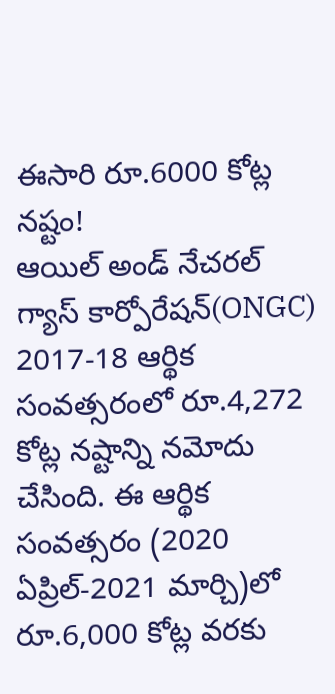ఈసారి రూ.6000 కోట్ల నష్టం!
ఆయిల్ అండ్ నేచరల్ గ్యాస్ కార్పోరేషన్(ONGC) 2017-18 ఆర్థిక సంవత్సరంలో రూ.4,272 కోట్ల నష్టాన్ని నమోదు చేసింది. ఈ ఆర్థిక సంవత్సరం (2020 ఏప్రిల్-2021 మార్చి)లో రూ.6,000 కోట్ల వరకు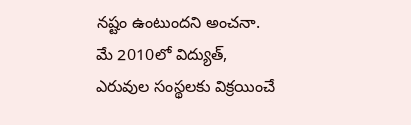నష్టం ఉంటుందని అంచనా. మే 2010లో విద్యుత్, ఎరువుల సంస్థలకు విక్రయించే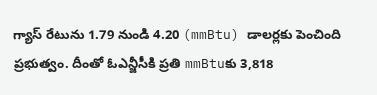గ్యాస్ రేటును 1.79 నుండి 4.20 (mmBtu) డాలర్లకు పెంచింది ప్రభుత్వం. దీంతో ఓఎన్జీసీకి ప్రతి mmBtuకు 3,818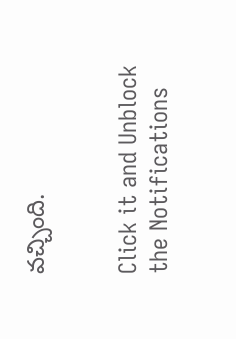వచ్చింది.


Click it and Unblock the Notifications